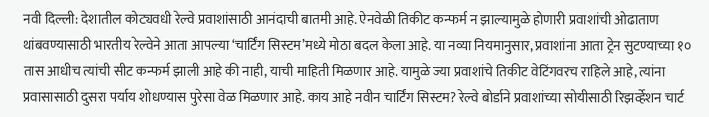नवी दिल्ली: देशातील कोट्यवधी रेल्वे प्रवाशांसाठी आनंदाची बातमी आहे. ऐनवेळी तिकीट कन्फर्म न झाल्यामुळे होणारी प्रवाशांची ओढाताण थांबवण्यासाठी भारतीय रेल्वेने आता आपल्या ‘चार्टिंग सिस्टम’मध्ये मोठा बदल केला आहे. या नव्या नियमानुसार, प्रवाशांना आता ट्रेन सुटण्याच्या १० तास आधीच त्यांची सीट कन्फर्म झाली आहे की नाही, याची माहिती मिळणार आहे. यामुळे ज्या प्रवाशांचे तिकीट वेटिंगवरच राहिले आहे, त्यांना प्रवासासाठी दुसरा पर्याय शोधण्यास पुरेसा वेळ मिळणार आहे. काय आहे नवीन चार्टिंग सिस्टम? रेल्वे बोर्डाने प्रवाशांच्या सोयीसाठी रिझर्व्हेशन चार्ट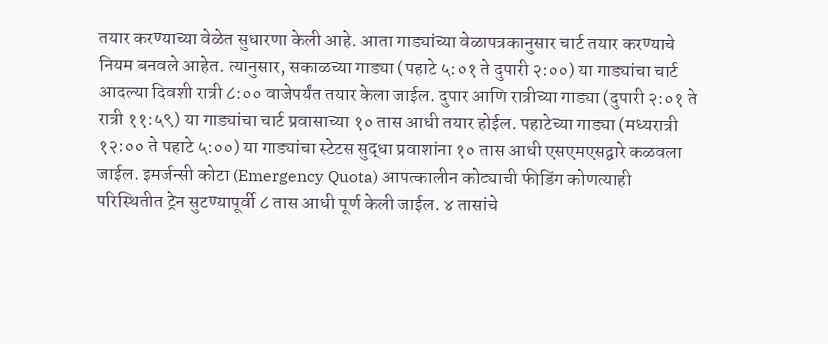तयार करण्याच्या वेळेत सुधारणा केली आहे. आता गाड्यांच्या वेळापत्रकानुसार चार्ट तयार करण्याचे नियम बनवले आहेत. त्यानुसार, सकाळच्या गाड्या (पहाटे ५:०१ ते दुपारी २:००) या गाड्यांचा चार्ट आदल्या दिवशी रात्री ८:०० वाजेपर्यंत तयार केला जाईल. दुपार आणि रात्रीच्या गाड्या (दुपारी २:०१ ते रात्री ११:५९) या गाड्यांचा चार्ट प्रवासाच्या १० तास आधी तयार होईल. पहाटेच्या गाड्या (मध्यरात्री १२:०० ते पहाटे ५:००) या गाड्यांचा स्टेटस सुद्धा प्रवाशांना १० तास आधी एसएमएसद्वारे कळवला जाईल. इमर्जन्सी कोटा (Emergency Quota) आपत्कालीन कोट्याची फीडिंग कोणत्याही परिस्थितीत ट्रेन सुटण्यापूर्वी ८ तास आधी पूर्ण केली जाईल. ४ तासांचे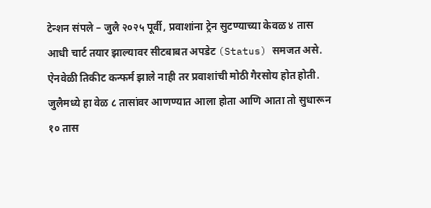टेन्शन संपले – जुलै २०२५ पूर्वी, प्रवाशांना ट्रेन सुटण्याच्या केवळ ४ तास आधी चार्ट तयार झाल्यावर सीटबाबत अपडेट (Status) समजत असे. ऐनवेळी तिकीट कन्फर्म झाले नाही तर प्रवाशांची मोठी गैरसोय होत होती. जुलैमध्ये हा वेळ ८ तासांवर आणण्यात आला होता आणि आता तो सुधारून १० तास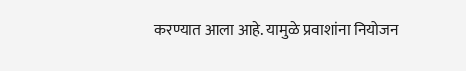करण्यात आला आहे. यामुळे प्रवाशांना नियोजन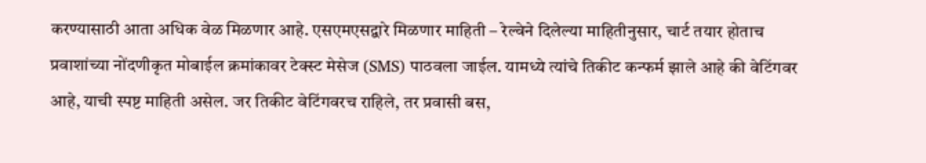करण्यासाठी आता अधिक वेळ मिळणार आहे. एसएमएसद्वारे मिळणार माहिती – रेल्वेने दिलेल्या माहितीनुसार, चार्ट तयार होताच प्रवाशांच्या नोंदणीकृत मोबाईल क्रमांकावर टेक्स्ट मेसेज (SMS) पाठवला जाईल. यामध्ये त्यांचे तिकीट कन्फर्म झाले आहे की वेटिंगवर आहे, याची स्पष्ट माहिती असेल. जर तिकीट वेटिंगवरच राहिले, तर प्रवासी बस,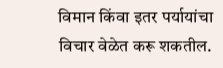विमान किंवा इतर पर्यायांचा विचार वेळेत करू शकतील.